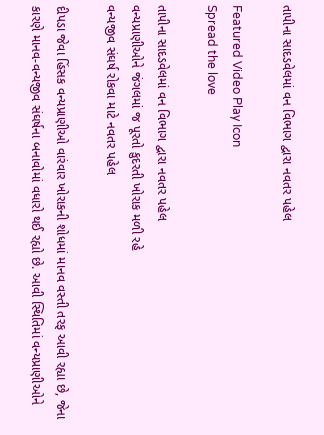તાપીના સાદડવેલમાં વન વિભાગ દ્વારા નવતર પહેલ

Featured Video Play Icon
Spread the love

તાપીના સાદડવેલમાં વન વિભાગ દ્વારા નવતર પહેલ
વન્યપ્રાણીઓને જંગલમાં જ પૂરતો કુદરતી ખોરાક મળી રહે
વન્યજીવ સંઘર્ષ રોકવા માટે નવતર પહેલ

દીપડા જેવા હિંસક વન્યપ્રાણીઓ વારંવાર ખોરાકની શોધમાં માનવ વસ્તી તરફ આવી રહ્યા છે, જેના કારણે માનવ-વન્યજીવ સંઘર્ષના બનાવોમાં વધારો થઈ રહ્યો છે. આવી સ્થિતિમાં વન્યપ્રાણીઓને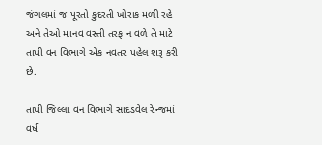જંગલમાં જ પૂરતો કુદરતી ખોરાક મળી રહે અને તેઓ માનવ વસ્તી તરફ ન વળે તે માટે તાપી વન વિભાગે એક નવતર પહેલ શરૂ કરી છે.

તાપી જિલ્લા વન વિભાગે સાદડવેલ રેન્જમાં વર્ષ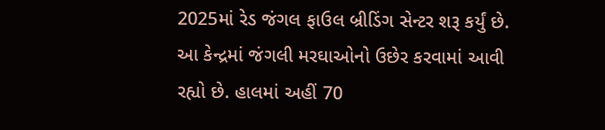2025માં રેડ જંગલ ફાઉલ બ્રીડિંગ સેન્ટર શરૂ કર્યું છે. આ કેન્દ્રમાં જંગલી મરઘાઓનો ઉછેર કરવામાં આવી રહ્યો છે. હાલમાં અહીં 70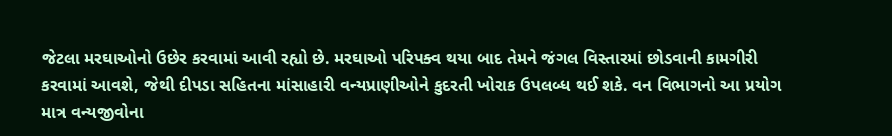જેટલા મરઘાઓનો ઉછેર કરવામાં આવી રહ્યો છે. મરઘાઓ પરિપક્વ થયા બાદ તેમને જંગલ વિસ્તારમાં છોડવાની કામગીરી કરવામાં આવશે, જેથી દીપડા સહિતના માંસાહારી વન્યપ્રાણીઓને કુદરતી ખોરાક ઉપલબ્ધ થઈ શકે. વન વિભાગનો આ પ્રયોગ માત્ર વન્યજીવોના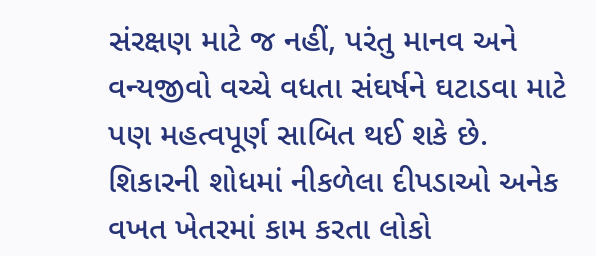સંરક્ષણ માટે જ નહીં, પરંતુ માનવ અને વન્યજીવો વચ્ચે વધતા સંઘર્ષને ઘટાડવા માટે પણ મહત્વપૂર્ણ સાબિત થઈ શકે છે. શિકારની શોધમાં નીકળેલા દીપડાઓ અનેક વખત ખેતરમાં કામ કરતા લોકો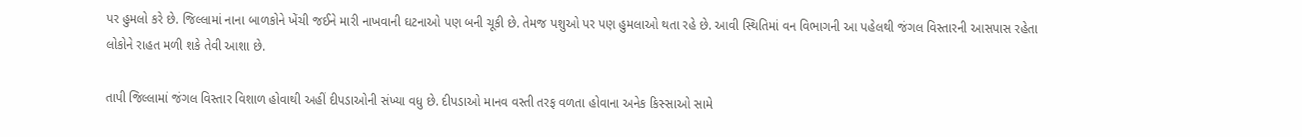પર હુમલો કરે છે. જિલ્લામાં નાના બાળકોને ખેંચી જઈને મારી નાખવાની ઘટનાઓ પણ બની ચૂકી છે. તેમજ પશુઓ પર પણ હુમલાઓ થતા રહે છે. આવી સ્થિતિમાં વન વિભાગની આ પહેલથી જંગલ વિસ્તારની આસપાસ રહેતા લોકોને રાહત મળી શકે તેવી આશા છે.

તાપી જિલ્લામાં જંગલ વિસ્તાર વિશાળ હોવાથી અહીં દીપડાઓની સંખ્યા વધુ છે. દીપડાઓ માનવ વસ્તી તરફ વળતા હોવાના અનેક કિસ્સાઓ સામે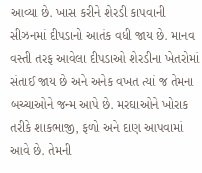આવ્યા છે. ખાસ કરીને શેરડી કાપવાની સીઝનમાં દીપડાનો આતંક વધી જાય છે. માનવ વસ્તી તરફ આવેલા દીપડાઓ શેરડીના ખેતરોમાં સંતાઈ જાય છે અને અનેક વખત ત્યાં જ તેમના બચ્ચાઓને જન્મ આપે છે. મરઘાઓને ખોરાક તરીકે શાકભાજી, ફળો અને દાણ આપવામાં આવે છે. તેમની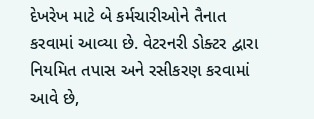દેખરેખ માટે બે કર્મચારીઓને તૈનાત કરવામાં આવ્યા છે. વેટરનરી ડોક્ટર દ્વારા નિયમિત તપાસ અને રસીકરણ કરવામાં આવે છે,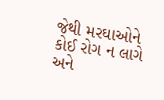જેથી મરઘાઓને કોઈ રોગ ન લાગે અને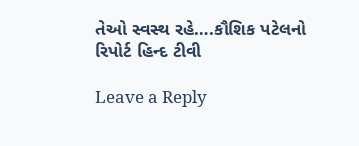તેઓ સ્વસ્થ રહે….કૌશિક પટેલનો રિપોર્ટ હિન્દ ટીવી

Leave a Reply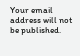Your email address will not be published.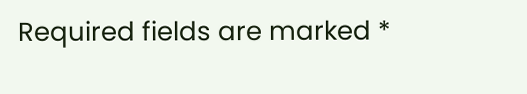Required fields are marked *